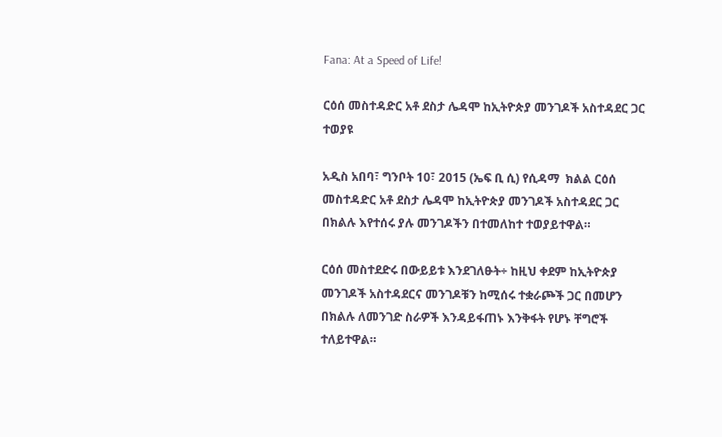Fana: At a Speed of Life!

ርዕሰ መስተዳድር አቶ ደስታ ሌዳሞ ከኢትዮጵያ መንገዶች አስተዳደር ጋር ተወያዩ

አዲስ አበባ፣ ግንቦት 10፣ 2015 (ኤፍ ቢ ሲ) የሲዳማ  ክልል ርዕሰ መስተዳድር አቶ ደስታ ሌዳሞ ከኢትዮጵያ መንገዶች አስተዳደር ጋር በክልሉ እየተሰሩ ያሉ መንገዶችን በተመለከተ ተወያይተዋል።

ርዕሰ መስተደድሩ በውይይቱ እንደገለፁት÷ ከዚህ ቀደም ከኢትዮጵያ መንገዶች አስተዳደርና መንገዶቹን ከሚሰሩ ተቋራጮች ጋር በመሆን በክልሉ ለመንገድ ስራዎች እንዳይፋጠኑ እንቅፋት የሆኑ ቸግሮች ተለይተዋል።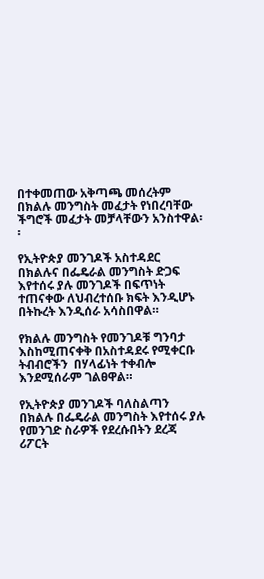በተቀመጠው አቅጣጫ መሰረትም በክልሉ መንግስት መፈታት የነበረባቸው ችግሮች መፈታት መቻላቸውን አንስተዋል፡፡

የኢትዮጵያ መንገዶች አስተዳደር በክልሉና በፌዴራል መንግስት ድጋፍ እየተሰሩ ያሉ መንገዶች በፍጥነት ተጠናቀው ለህብረተሰቡ ክፍት እንዲሆኑ በትኩረት እንዲሰራ አሳስበዋል።

የክልሉ መንግስት የመንገዶቹ ግንባታ እስከሚጠናቀቅ በአስተዳደሩ የሚቀርቡ ትብብሮችን  በሃላፊነት ተቀብሎ  እንደሚሰራም ገልፀዋል።

የኢትዮጵያ መንገዶች ባለስልጣን በክልሉ በፌዴራል መንግስት እየተሰሩ ያሉ የመንገድ ስራዎች የደረሱበትን ደረጃ ሪፖርት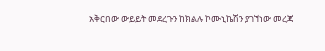አቅርበው ውይይት መደረጉን ከክልሉ ኮሙኒኬሽን ያገኘነው መረጃ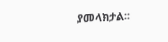ያመላክታል፡፡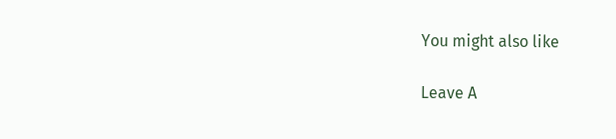You might also like

Leave A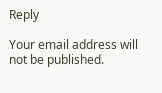Reply

Your email address will not be published.